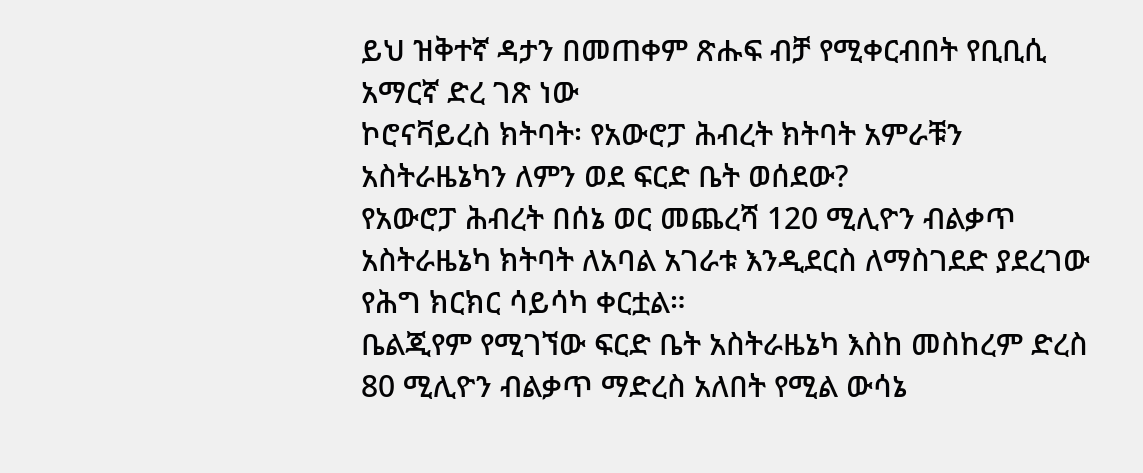ይህ ዝቅተኛ ዳታን በመጠቀም ጽሑፍ ብቻ የሚቀርብበት የቢቢሲ አማርኛ ድረ ገጽ ነው
ኮሮናቫይረስ ክትባት፡ የአውሮፓ ሕብረት ክትባት አምራቹን አስትራዜኔካን ለምን ወደ ፍርድ ቤት ወሰደው?
የአውሮፓ ሕብረት በሰኔ ወር መጨረሻ 120 ሚሊዮን ብልቃጥ አስትራዜኔካ ክትባት ለአባል አገራቱ እንዲደርስ ለማስገደድ ያደረገው የሕግ ክርክር ሳይሳካ ቀርቷል።
ቤልጂየም የሚገኘው ፍርድ ቤት አስትራዜኔካ እስከ መስከረም ድረስ 80 ሚሊዮን ብልቃጥ ማድረስ አለበት የሚል ውሳኔ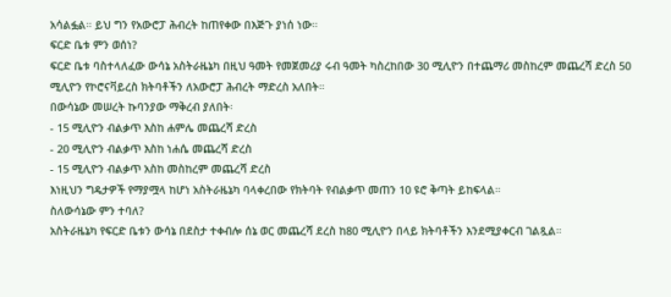አሳልፏል። ይህ ግን የአውሮፓ ሕብረት ከጠየቀው በእጅጉ ያነሰ ነው።
ፍርድ ቤቱ ምን ወሰነ?
ፍርድ ቤቱ ባስተላለፈው ውሳኔ አስትራዜኔካ በዚህ ዓመት የመጀመሪያ ሩብ ዓመት ካስረከበው 30 ሚሊዮን በተጨማሪ መስከረም መጨረሻ ድረስ 50 ሚሊዮን የኮሮናቫይረስ ክትባቶችን ለአውሮፓ ሕብረት ማድረስ አለበት።
በውሳኔው መሠረት ኩባንያው ማቅረብ ያለበት፡
- 15 ሚሊዮን ብልቃጥ እስከ ሐምሌ መጨረሻ ድረስ
- 20 ሚሊዮን ብልቃጥ እስከ ነሐሴ መጨረሻ ድረስ
- 15 ሚሊዮን ብልቃጥ አስከ መስከረም መጨረሻ ድረስ
እነዚህን ግዴታዎች የማያሟላ ከሆነ አስትራዜኔካ ባላቀረበው የክትባት የብልቃጥ መጠን 10 ዩሮ ቅጣት ይከፍላል።
ስለውሳኔው ምን ተባለ?
አስትራዜኔካ የፍርድ ቤቱን ውሳኔ በደስታ ተቀብሎ ሰኔ ወር መጨረሻ ደረስ ከ80 ሚሊዮን በላይ ክትባቶችን እንደሚያቀርብ ገልጿል።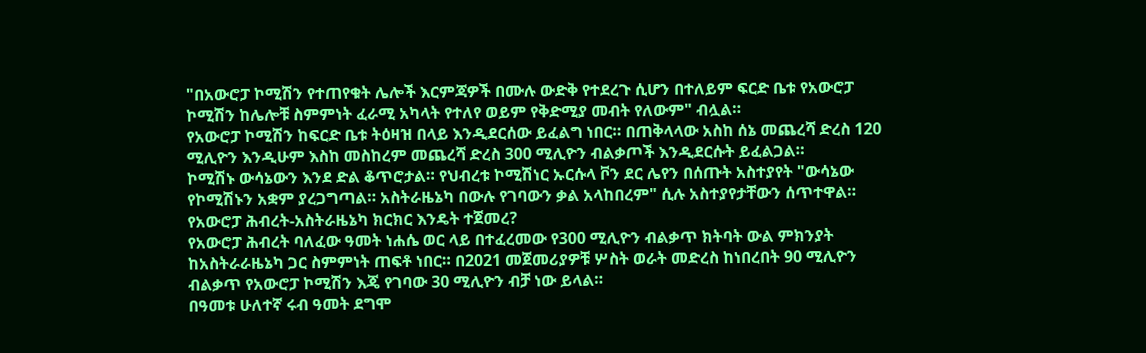"በአውሮፓ ኮሚሽን የተጠየቁት ሌሎች እርምጃዎች በሙሉ ውድቅ የተደረጉ ሲሆን በተለይም ፍርድ ቤቱ የአውሮፓ ኮሚሽን ከሌሎቹ ስምምነት ፈራሚ አካላት የተለየ ወይም የቅድሚያ መብት የለውም" ብሏል።
የአውሮፓ ኮሚሽን ከፍርድ ቤቱ ትዕዛዝ በላይ እንዲደርሰው ይፈልግ ነበር። በጠቅላላው አስከ ሰኔ መጨረሻ ድረስ 120 ሚሊዮን እንዲሁም እስከ መስከረም መጨረሻ ድረስ 300 ሚሊዮን ብልቃጦች እንዲደርሱት ይፈልጋል።
ኮሚሽኑ ውሳኔውን እንደ ድል ቆጥሮታል። የህብረቱ ኮሚሽነር ኡርሱላ ቮን ደር ሌየን በሰጡት አስተያየት "ውሳኔው የኮሚሽኑን አቋም ያረጋግጣል። አስትራዜኔካ በውሉ የገባውን ቃል አላከበረም" ሲሉ አስተያየታቸውን ሰጥተዋል።
የአውሮፓ ሕብረት-አስትራዜኔካ ክርክር እንዴት ተጀመረ?
የአውሮፓ ሕብረት ባለፈው ዓመት ነሐሴ ወር ላይ በተፈረመው የ300 ሚሊዮን ብልቃጥ ክትባት ውል ምክንያት ከአስትራራዜኔካ ጋር ስምምነት ጠፍቶ ነበር። በ2021 መጀመሪያዎቹ ሦስት ወራት መድረስ ከነበረበት 90 ሚሊዮን ብልቃጥ የአውሮፓ ኮሚሽን እጄ የገባው 30 ሚሊዮን ብቻ ነው ይላል።
በዓመቱ ሁለተኛ ሩብ ዓመት ደግሞ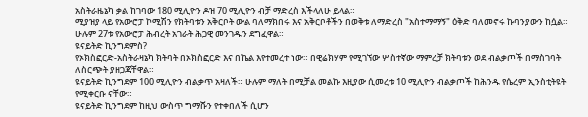አስትራዜኔካ ቃል ከገባው 180 ሚሊዮን ዶዝ 70 ሚሊዮን ብቻ ማድረስ እችላለሁ ይላል።
ሚያዝያ ላይ የአውሮፓ ኮሚሽን የክትባቱን አቅርቦት ውል ባለማክበሩ እና አቅርቦቶችን በወቅቱ ለማድረስ "አስተማማኝ" ዕቅድ ባለመኖሩ ኩባንያውን ከሷል። ሁሉም 27ቱ የአውሮፓ ሕብረት አገራት ሕጋዊ መንገዱን ደግፈዋል።
ዩናይትድ ኪንግደምስ?
የኦክስፎርድ-አስትራዛኔካ ክትባት በኦክስፎርድ እና በኬል እየተመረተ ነው። በዊሬክሃም የሚገኘው ሦስተኛው ማምረቻ ክትባቱን ወደ ብልቃጦች በማስገባት ለስርጭት ያዘጋጃቸዋል።
ዩናይትድ ኪንግደም 100 ሚሊዮን ብልቃጥ አዛለች። ሁሉም ማለት በሚቻል መልኩ እዚያው ሲመረቱ 10 ሚሊዮን ብልቃጦች ከሕንዱ የሴረም ኢንስቲትዩት የሚቀርቡ ናቸው።
ዩናይትድ ኪንግደም ከዚህ ውስጥ ግማሹን የተቀበለች ሲሆን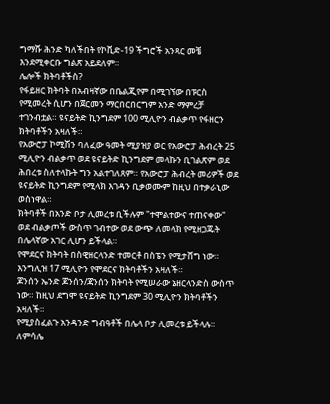ግማሹ ሕንድ ካለችበት የኮቪድ-19 ችግሮች አንጻር መቼ እንደሚቀርቡ ግልጽ አይደለም።
ሌሎች ክትባቶችስ?
የፋይዘር ክትባት በአብዛኛው በቤልጂየም በሚገኘው በፑርስ የሚመረት ሲሆን በጀርመን ማርበርበርግም አንድ ማምረቻ ተገንብቷል። ዩናይትድ ኪንግደም 100 ሚሊዮን ብልቃጥ የፋዘርን ክትባቶችን አዛለች።
የአውሮፓ ኮሚሽን ባለፈው ዓመት ሚያዝያ ወር የአውሮፓ ሕብረት 25 ሚሊዮን ብልቃጥ ወደ ዩናይትድ ኪንግደም መላኩን ቢገልጽም ወደ ሕበረቱ ስለተላኩት ግን አልተገለጸም። የአውሮፓ ሕብረት መሪዎች ወደ ዩናይትድ ኪንግደም የሚላክ እገዳን ቢቃወሙም ከዚህ በተቃራኒው ወስነዋል።
ክትባቶች በአንድ ቦታ ሊመረቱ ቢችሉም "ተሞልተውና ተጠናቀው" ወደ ብልቃጦች ውስጥ ገብተው ወደ ውጭ ለመላክ የሚዘጋጁት በሌላኛው አገር ሊሆን ይችላል።
የሞደርና ክትባት በስዊዘርላንድ ተመርቶ በስፔን የሚታሸግ ነው። እንግሊዝ 17 ሚሊዮን የሞደርና ክትባቶችን አዛለች።
ጆንሰን ኤንድ ጆንሰን/ጃንሰን ክትባት የሚሠራው ኔዘርላንድስ ውስጥ ነው። ከዚህ ደግሞ ዩናይትድ ኪንግደም 30 ሚሊዮን ክትባቶችን አዛለች።
የሚያስፈልጉ አንዳንድ ግብዓቶች በሌላ ቦታ ሊመረቱ ይችላሉ።
ለምሳሌ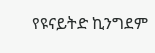የዩናይትድ ኪንግደም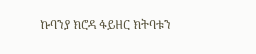ኩባንያ ክሮዳ ፋይዘር ክትባቱን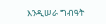እንዲሠራ ግብዓት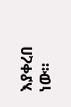እያቀረበ ነው።